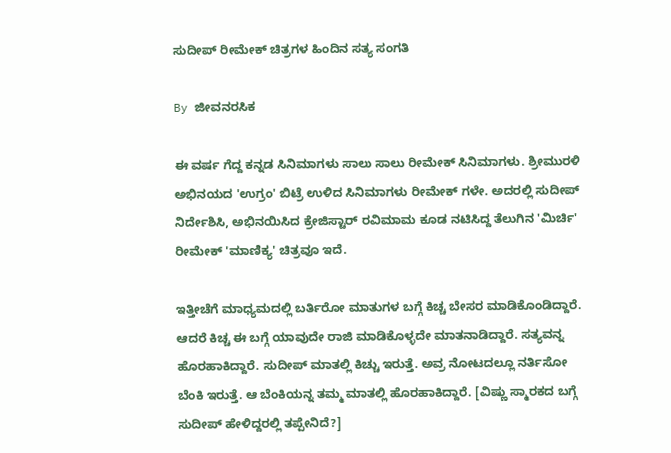ಸುದೀಪ್ ರೀಮೇಕ್ ಚಿತ್ರಗಳ ಹಿಂದಿನ ಸತ್ಯ ಸಂಗತಿ

By ಜೀವನರಸಿಕ

ಈ ವರ್ಷ ಗೆದ್ದ ಕನ್ನಡ ಸಿನಿಮಾಗಳು ಸಾಲು ಸಾಲು ರೀಮೇಕ್ ಸಿನಿಮಾಗಳು. ಶ್ರೀಮುರಳಿ ಅಭಿನಯದ 'ಉಗ್ರಂ' ಬಿಟ್ರೆ ಉಳಿದ ಸಿನಿಮಾಗಳು ರೀಮೇಕ್ ಗಳೇ. ಅದರಲ್ಲಿ ಸುದೀಪ್ ನಿರ್ದೇಶಿಸಿ, ಅಭಿನಯಿಸಿದ ಕ್ರೇಜಿಸ್ಟಾರ್ ರವಿಮಾಮ ಕೂಡ ನಟಿಸಿದ್ದ ತೆಲುಗಿನ 'ಮಿರ್ಚಿ' ರೀಮೇಕ್ 'ಮಾಣಿಕ್ಯ' ಚಿತ್ರವೂ ಇದೆ.

ಇತ್ತೀಚೆಗೆ ಮಾಧ್ಯಮದಲ್ಲಿ ಬರ್ತಿರೋ ಮಾತುಗಳ ಬಗ್ಗೆ ಕಿಚ್ಚ ಬೇಸರ ಮಾಡಿಕೊಂಡಿದ್ದಾರೆ. ಆದರೆ ಕಿಚ್ಚ ಈ ಬಗ್ಗೆ ಯಾವುದೇ ರಾಜಿ ಮಾಡಿಕೊಳ್ಳದೇ ಮಾತನಾಡಿದ್ದಾರೆ. ಸತ್ಯವನ್ನ ಹೊರಹಾಕಿದ್ದಾರೆ. ಸುದೀಪ್ ಮಾತಲ್ಲಿ ಕಿಚ್ಚು ಇರುತ್ತೆ. ಅವ್ರ ನೋಟದಲ್ಲೂ ನರ್ತಿಸೋ ಬೆಂಕಿ ಇರುತ್ತೆ. ಆ ಬೆಂಕಿಯನ್ನ ತಮ್ಮ ಮಾತಲ್ಲಿ ಹೊರಹಾಕಿದ್ದಾರೆ. [ವಿಷ್ಣು ಸ್ಮಾರಕದ ಬಗ್ಗೆ ಸುದೀಪ್ ಹೇಳಿದ್ದರಲ್ಲಿ ತಪ್ಪೇನಿದೆ?]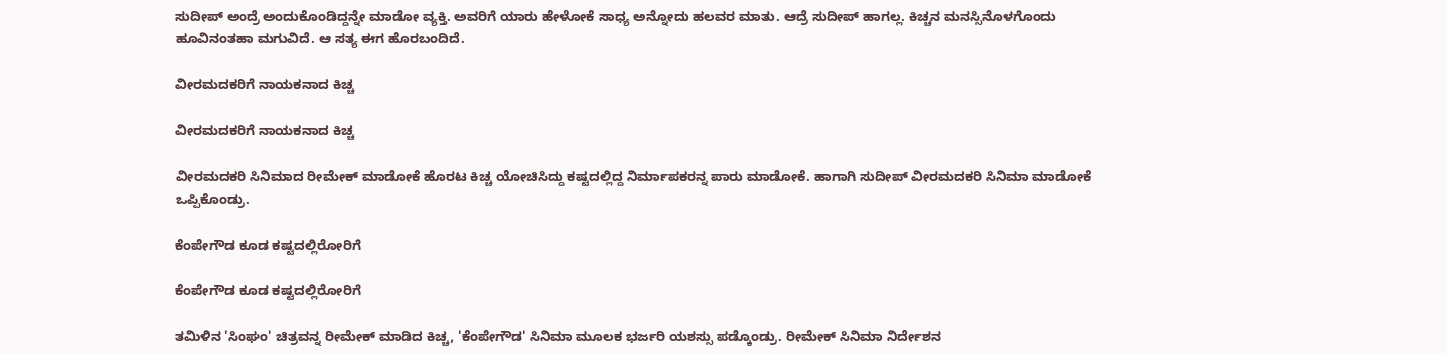ಸುದೀಪ್ ಅಂದ್ರೆ ಅಂದುಕೊಂಡಿದ್ದನ್ನೇ ಮಾಡೋ ವ್ಯಕ್ತಿ. ಅವರಿಗೆ ಯಾರು ಹೇಳೋಕೆ ಸಾಧ್ಯ ಅನ್ನೋದು ಹಲವರ ಮಾತು. ಆದ್ರೆ ಸುದೀಪ್ ಹಾಗಲ್ಲ. ಕಿಚ್ಚನ ಮನಸ್ಸಿನೊಳಗೊಂದು ಹೂವಿನಂತಹಾ ಮಗುವಿದೆ. ಆ ಸತ್ಯ ಈಗ ಹೊರಬಂದಿದೆ.

ವೀರಮದಕರಿಗೆ ನಾಯಕನಾದ ಕಿಚ್ಚ

ವೀರಮದಕರಿಗೆ ನಾಯಕನಾದ ಕಿಚ್ಚ

ವೀರಮದಕರಿ ಸಿನಿಮಾದ ರೀಮೇಕ್ ಮಾಡೋಕೆ ಹೊರಟ ಕಿಚ್ಚ ಯೋಚಿಸಿದ್ದು ಕಷ್ಟದಲ್ಲಿದ್ದ ನಿರ್ಮಾಪಕರನ್ನ ಪಾರು ಮಾಡೋಕೆ. ಹಾಗಾಗಿ ಸುದೀಪ್ ವೀರಮದಕರಿ ಸಿನಿಮಾ ಮಾಡೋಕೆ ಒಪ್ಪಿಕೊಂಡ್ರು.

ಕೆಂಪೇಗೌಡ ಕೂಡ ಕಷ್ಟದಲ್ಲಿರೋರಿಗೆ

ಕೆಂಪೇಗೌಡ ಕೂಡ ಕಷ್ಟದಲ್ಲಿರೋರಿಗೆ

ತಮಿಳಿನ 'ಸಿಂಘಂ' ಚಿತ್ರವನ್ನ ರೀಮೇಕ್ ಮಾಡಿದ ಕಿಚ್ಚ, 'ಕೆಂಪೇಗೌಡ' ಸಿನಿಮಾ ಮೂಲಕ ಭರ್ಜರಿ ಯಶಸ್ಸು ಪಡ್ಕೊಂಡ್ರು. ರೀಮೇಕ್ ಸಿನಿಮಾ ನಿರ್ದೇಶನ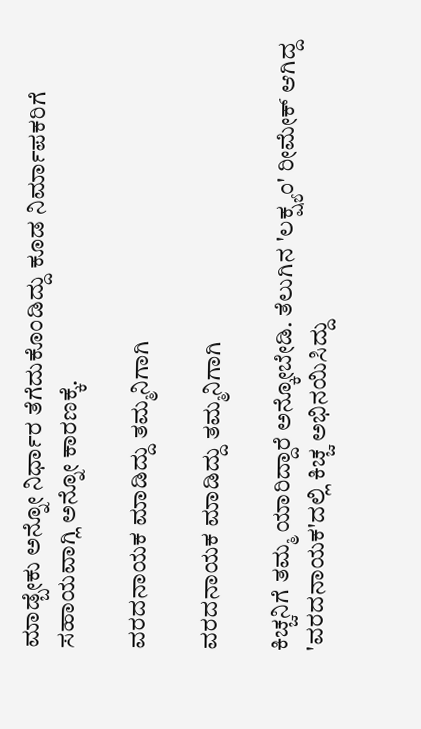ಮಾಡ್ಬೇಕು ಅನ್ನೋ ನಿರ್ಧಾರ ತೆಗೆದುಕೊಂಡಿದ್ದು ಕೂಡ ನಿರ್ಮಾಪಕರಿಗೆ ಸಹಾಯವಾಗ್ಲಿ ಅನ್ನೋ ಕಾರಣಕ್ಕೆ.

ವರದನಾಯಕ ಮಾಡಿದ್ದು ತಮ್ಮನಿಗಾಗಿ

ವರದನಾಯಕ ಮಾಡಿದ್ದು ತಮ್ಮನಿಗಾಗಿ

ಕಿಚ್ಚನಿಗೆ ತಮ್ಮ ಯಾರಿದ್ದಾರೆ ಅನ್ಕೋಬೇಡಿ. ತೆಲುಗಿನ 'ಲಕ್ಷ್ಯಂ' ರೀಮೇಕ್ ಆಗಿದ್ದ 'ವರದನಾಯಕ'ದಲ್ಲಿ ಕಿಚ್ಚ ಅಭಿನಯಿಸಿದ್ದು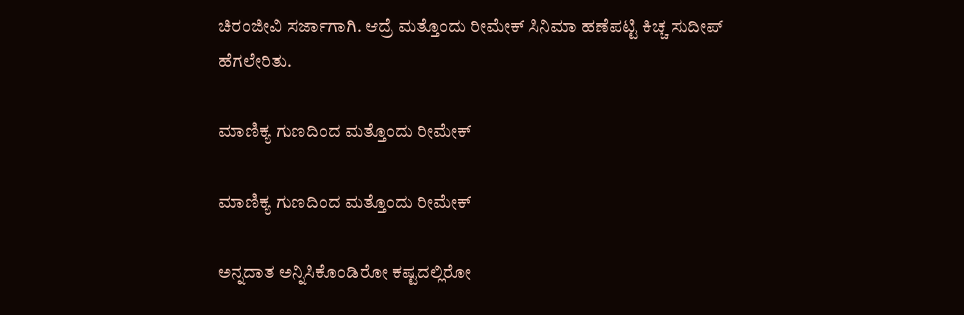ಚಿರಂಜೀವಿ ಸರ್ಜಾಗಾಗಿ. ಆದ್ರೆ ಮತ್ತೊಂದು ರೀಮೇಕ್ ಸಿನಿಮಾ ಹಣೆಪಟ್ಟಿ ಕಿಚ್ಚ ಸುದೀಪ್ ಹೆಗಲೇರಿತು.

ಮಾಣಿಕ್ಯ ಗುಣದಿಂದ ಮತ್ತೊಂದು ರೀಮೇಕ್

ಮಾಣಿಕ್ಯ ಗುಣದಿಂದ ಮತ್ತೊಂದು ರೀಮೇಕ್

ಅನ್ನದಾತ ಅನ್ನಿಸಿಕೊಂಡಿರೋ ಕಷ್ಟದಲ್ಲಿರೋ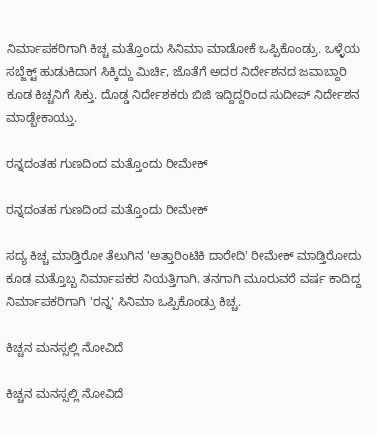ನಿರ್ಮಾಪಕರಿಗಾಗಿ ಕಿಚ್ಚ ಮತ್ತೊಂದು ಸಿನಿಮಾ ಮಾಡೋಕೆ ಒಪ್ಪಿಕೊಂಡ್ರು. ಒಳ್ಳೆಯ ಸಬ್ಜೆಕ್ಟ್ ಹುಡುಕಿದಾಗ ಸಿಕ್ಕಿದ್ದು ಮಿರ್ಚಿ, ಜೊತೆಗೆ ಅದರ ನಿರ್ದೇಶನದ ಜವಾಬ್ದಾರಿ ಕೂಡ ಕಿಚ್ಚನಿಗೆ ಸಿಕ್ತು. ದೊಡ್ಡ ನಿರ್ದೇಶಕರು ಬಿಜಿ ಇದ್ದಿದ್ದರಿಂದ ಸುದೀಪ್ ನಿರ್ದೇಶನ ಮಾಡ್ಬೇಕಾಯ್ತು.

ರನ್ನದಂತಹ ಗುಣದಿಂದ ಮತ್ತೊಂದು ರೀಮೇಕ್

ರನ್ನದಂತಹ ಗುಣದಿಂದ ಮತ್ತೊಂದು ರೀಮೇಕ್

ಸದ್ಯ ಕಿಚ್ಚ ಮಾಡ್ತಿರೋ ತೆಲುಗಿನ 'ಅತ್ತಾರಿಂಟಿಕಿ ದಾರೇದಿ' ರೀಮೇಕ್ ಮಾಡ್ತಿರೋದು ಕೂಡ ಮತ್ತೊಬ್ಬ ನಿರ್ಮಾಪಕರ ನಿಯತ್ತಿಗಾಗಿ. ತನಗಾಗಿ ಮೂರುವರೆ ವರ್ಷ ಕಾದಿದ್ದ ನಿರ್ಮಾಪಕರಿಗಾಗಿ 'ರನ್ನ' ಸಿನಿಮಾ ಒಪ್ಪಿಕೊಂಡ್ರು ಕಿಚ್ಚ.

ಕಿಚ್ಚನ ಮನಸ್ಸಲ್ಲಿ ನೋವಿದೆ

ಕಿಚ್ಚನ ಮನಸ್ಸಲ್ಲಿ ನೋವಿದೆ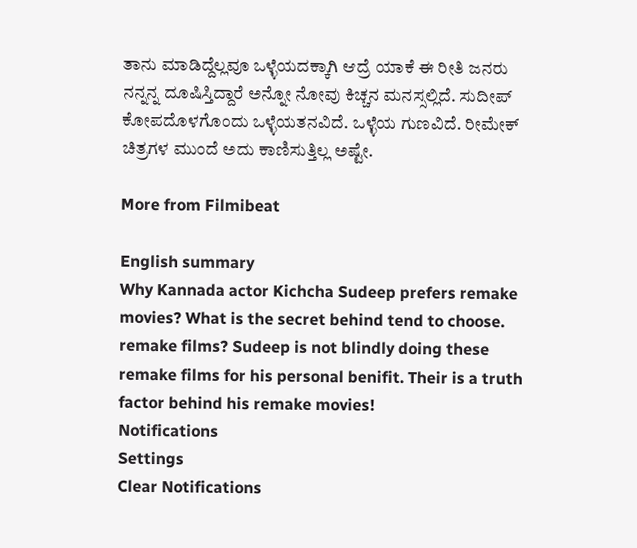ತಾನು ಮಾಡಿದ್ದೆಲ್ಲವೂ ಒಳ್ಳೆಯದಕ್ಕಾಗಿ ಆದ್ರೆ ಯಾಕೆ ಈ ರೀತಿ ಜನರು ನನ್ನನ್ನ ದೂಷಿಸ್ತಿದ್ದಾರೆ ಅನ್ನೋ ನೋವು ಕಿಚ್ಚನ ಮನಸ್ಸಲ್ಲಿದೆ. ಸುದೀಪ್ ಕೋಪದೊಳಗೊಂದು ಒಳ್ಳೆಯತನವಿದೆ. ಒಳ್ಳೆಯ ಗುಣವಿದೆ. ರೀಮೇಕ್ ಚಿತ್ರಗಳ ಮುಂದೆ ಅದು ಕಾಣಿಸುತ್ತಿಲ್ಲ ಅಷ್ಟೇ.

More from Filmibeat

English summary
Why Kannada actor Kichcha Sudeep prefers remake movies? What is the secret behind tend to choose. remake films? Sudeep is not blindly doing these remake films for his personal benifit. Their is a truth factor behind his remake movies!
Notifications
Settings
Clear Notifications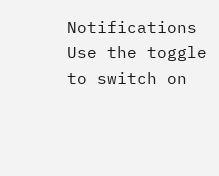Notifications
Use the toggle to switch on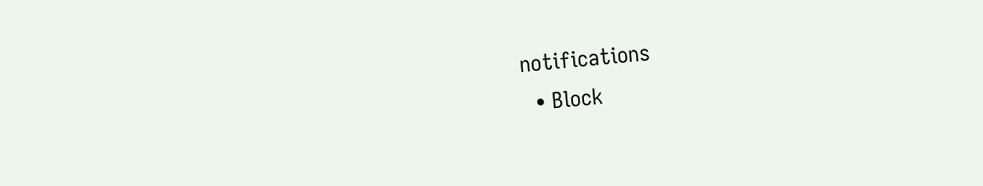notifications
  • Block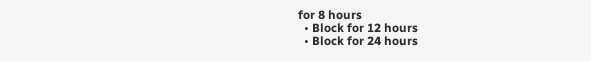for 8 hours
  • Block for 12 hours
  • Block for 24 hours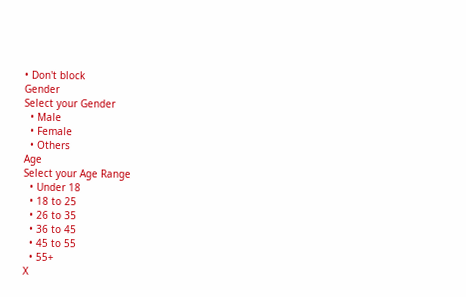• Don't block
Gender
Select your Gender
  • Male
  • Female
  • Others
Age
Select your Age Range
  • Under 18
  • 18 to 25
  • 26 to 35
  • 36 to 45
  • 45 to 55
  • 55+
X